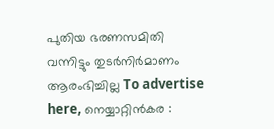പുതിയ ഭരണസമിതി വന്നിട്ടും തുടർനിർമാണം ആരംഭിച്ചില്ല To advertise here, നെയ്യാറ്റിൻകര :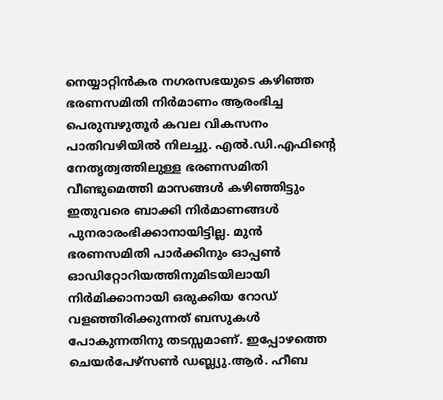നെയ്യാറ്റിൻകര നഗരസഭയുടെ കഴിഞ്ഞ ഭരണസമിതി നിർമാണം ആരംഭിച്ച പെരുമ്പഴുതൂർ കവല വികസനം പാതിവഴിയിൽ നിലച്ചു. എൽ.ഡി.എഫിന്റെ നേതൃത്വത്തിലുള്ള ഭരണസമിതി വീണ്ടുമെത്തി മാസങ്ങൾ കഴിഞ്ഞിട്ടും ഇതുവരെ ബാക്കി നിർമാണങ്ങൾ പുനരാരംഭിക്കാനായിട്ടില്ല. മുൻ ഭരണസമിതി പാർക്കിനും ഓപ്പൺ ഓഡിറ്റോറിയത്തിനുമിടയിലായി നിർമിക്കാനായി ഒരുക്കിയ റോഡ് വളഞ്ഞിരിക്കുന്നത് ബസുകൾ പോകുന്നതിനു തടസ്സമാണ്. ഇപ്പോഴത്തെ ചെയർപേഴ്സൺ ഡബ്ല്യു.ആർ. ഹീബ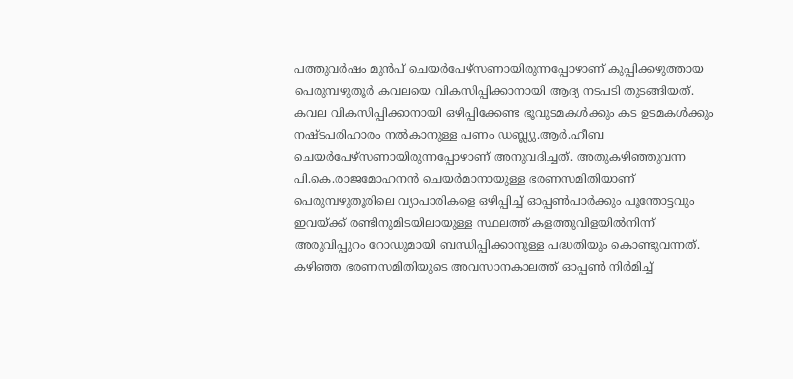പത്തുവർഷം മുൻപ് ചെയർപേഴ്സണായിരുന്നപ്പോഴാണ് കുപ്പിക്കഴുത്തായ പെരുമ്പഴുതൂർ കവലയെ വികസിപ്പിക്കാനായി ആദ്യ നടപടി തുടങ്ങിയത്. കവല വികസിപ്പിക്കാനായി ഒഴിപ്പിക്കേണ്ട ഭൂവുടമകൾക്കും കട ഉടമകൾക്കും നഷ്ടപരിഹാരം നൽകാനുള്ള പണം ഡബ്ല്യു.ആർ.ഹീബ ചെയർപേഴ്സണായിരുന്നപ്പോഴാണ് അനുവദിച്ചത്. അതുകഴിഞ്ഞുവന്ന പി.കെ.രാജമോഹനൻ ചെയർമാനായുള്ള ഭരണസമിതിയാണ് പെരുമ്പഴുതൂരിലെ വ്യാപാരികളെ ഒഴിപ്പിച്ച് ഓപ്പൺപാർക്കും പൂന്തോട്ടവും ഇവയ്ക്ക് രണ്ടിനുമിടയിലായുള്ള സ്ഥലത്ത് കളത്തുവിളയിൽനിന്ന് അരുവിപ്പുറം റോഡുമായി ബന്ധിപ്പിക്കാനുള്ള പദ്ധതിയും കൊണ്ടുവന്നത്. കഴിഞ്ഞ ഭരണസമിതിയുടെ അവസാനകാലത്ത് ഓപ്പൺ നിർമിച്ച്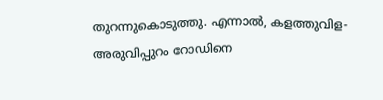തുറന്നുകൊടുത്തു. എന്നാൽ, കളത്തുവിള-അരുവിപ്പുറം റോഡിനെ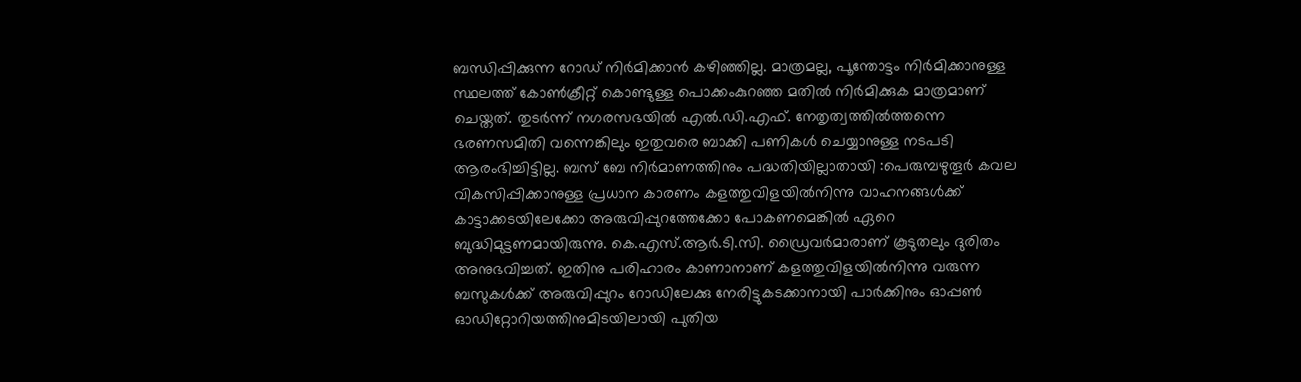ബന്ധിപ്പിക്കുന്ന റോഡ് നിർമിക്കാൻ കഴിഞ്ഞില്ല. മാത്രമല്ല, പൂന്തോട്ടം നിർമിക്കാനുള്ള സ്ഥലത്ത് കോൺക്രീറ്റ് കൊണ്ടുള്ള പൊക്കംകുറഞ്ഞ മതിൽ നിർമിക്കുക മാത്രമാണ് ചെയ്തത്. തുടർന്ന് നഗരസഭയിൽ എൽ.ഡി.എഫ്. നേതൃത്വത്തിൽത്തന്നെ ഭരണസമിതി വന്നെങ്കിലും ഇതുവരെ ബാക്കി പണികൾ ചെയ്യാനുള്ള നടപടി ആരംഭിച്ചിട്ടില്ല. ബസ് ബേ നിർമാണത്തിനും പദ്ധതിയില്ലാതായി :പെരുമ്പഴുതൂർ കവല വികസിപ്പിക്കാനുള്ള പ്രധാന കാരണം കളത്തുവിളയിൽനിന്നു വാഹനങ്ങൾക്ക് കാട്ടാക്കടയിലേക്കോ അരുവിപ്പുറത്തേക്കോ പോകണമെങ്കിൽ ഏറെ ബുദ്ധിമുട്ടണമായിരുന്നു. കെ.എസ്.ആർ.ടി.സി. ഡ്രൈവർമാരാണ് കൂടുതലും ദുരിതം അനുഭവിച്ചത്. ഇതിനു പരിഹാരം കാണാനാണ് കളത്തുവിളയിൽനിന്നു വരുന്ന ബസുകൾക്ക് അരുവിപ്പുറം റോഡിലേക്കു നേരിട്ടുകടക്കാനായി പാർക്കിനും ഓപ്പൺ ഓഡിറ്റോറിയത്തിനുമിടയിലായി പുതിയ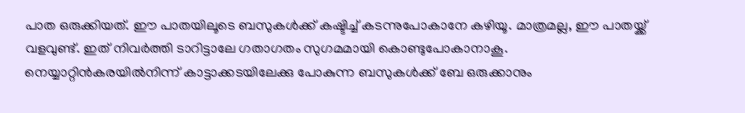പാത ഒരുക്കിയത്. ഈ പാതയിലൂടെ ബസുകൾക്ക് കഷ്ടിച്ച് കടന്നുപോകാനേ കഴിയൂ. മാത്രമല്ല, ഈ പാതയ്ക്ക് വളവുണ്ട്. ഇത് നിവർത്തി ടാറിട്ടാലേ ഗതാഗതം സുഗമമായി കൊണ്ടുപോകാനാകൂ. നെയ്യാറ്റിൻകരയിൽനിന്ന് കാട്ടാക്കടയിലേക്കു പോകുന്ന ബസുകൾക്ക് ബേ ഒരുക്കാനും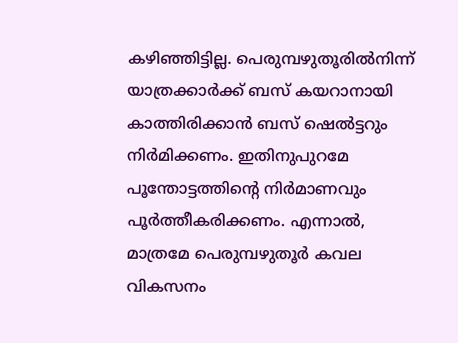കഴിഞ്ഞിട്ടില്ല. പെരുമ്പഴുതൂരിൽനിന്ന് യാത്രക്കാർക്ക് ബസ് കയറാനായി കാത്തിരിക്കാൻ ബസ് ഷെൽട്ടറും നിർമിക്കണം. ഇതിനുപുറമേ പൂന്തോട്ടത്തിന്റെ നിർമാണവും പൂർത്തീകരിക്കണം. എന്നാൽ, മാത്രമേ പെരുമ്പഴുതൂർ കവല വികസനം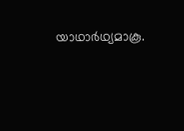യാഥാർഥ്യമാകൂ.